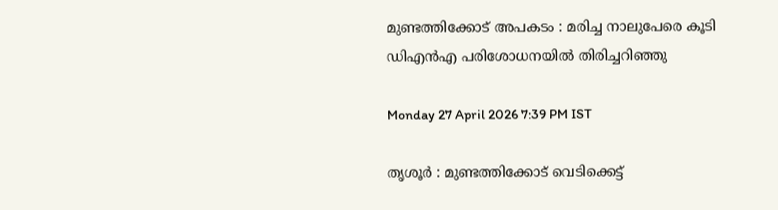മുണ്ടത്തിക്കോട് അപകടം : മരിച്ച നാലുപേരെ കൂടി ഡിഎൻഎ പരിശോധനയിൽ തിരിച്ചറിഞ്ഞു

Monday 27 April 2026 7:39 PM IST

തൃശൂർ : മുണ്ടത്തിക്കോട് വെടിക്കെട്ട്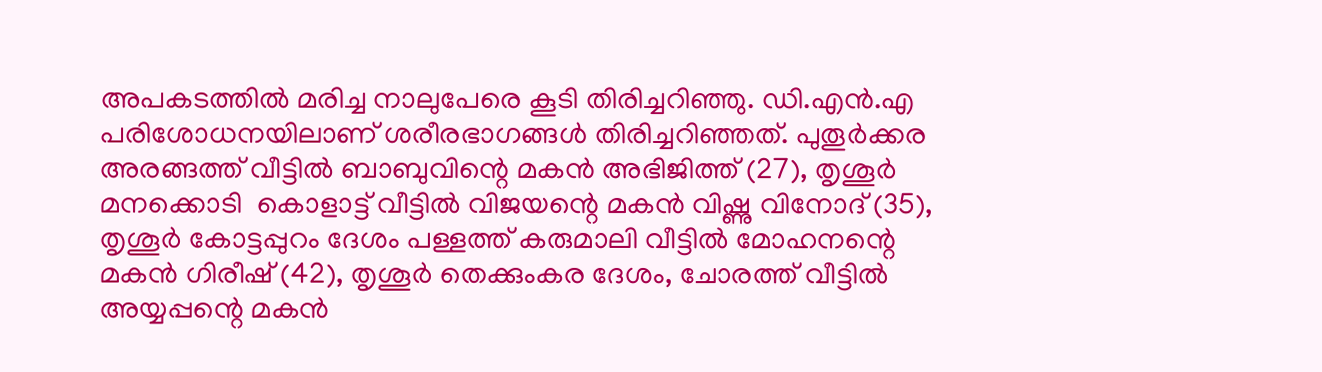അപകടത്തിൽ മരിച്ച നാലുപേരെ കൂടി തിരിച്ചറിഞ്ഞു. ഡി.എൻ.എ പരിശോധനയിലാണ് ശരീരഭാഗങ്ങൾ തിരിച്ചറിഞ്ഞത്. പുതൂർക്കര അരങ്ങത്ത് വീട്ടിൽ ബാബുവിന്റെ മകൻ അഭിജിത്ത് (27), തൃശൂർ മനക്കൊടി  കൊളാട്ട് വീട്ടിൽ വിജയന്റെ മകൻ വിഷ്ണു വിനോദ് (35), തൃശൂർ കോട്ടപ്പുറം ദേശം പള്ളത്ത് കരുമാലി വീട്ടിൽ മോഹനന്റെ മകൻ ഗിരീഷ് (42), തൃശൂർ തെക്കുംകര ദേശം, ചോരത്ത് വീട്ടിൽ അയ്യപ്പന്റെ മകൻ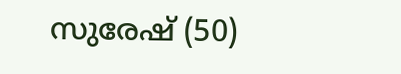സുരേഷ് (50)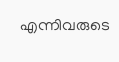എന്നിവരുടെ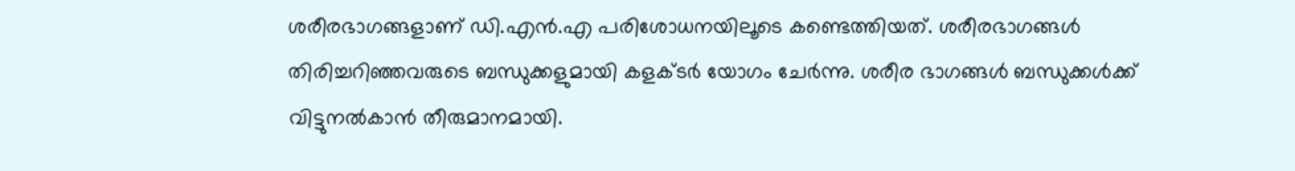ശരീരഭാഗങ്ങളാണ് ഡി.എൻ.എ പരിശോധനയിലൂടെ കണ്ടെത്തിയത്. ശരീരഭാഗങ്ങൾ തിരിച്ചറിഞ്ഞവരുടെ ബന്ധുക്കളുമായി കളക്ടർ യോഗം ചേർന്നു. ശരീര ഭാഗങ്ങൾ ബന്ധുക്കൾക്ക് വിട്ടുനൽകാൻ തീരുമാനമായി.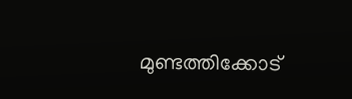മുണ്ടത്തിക്കോട്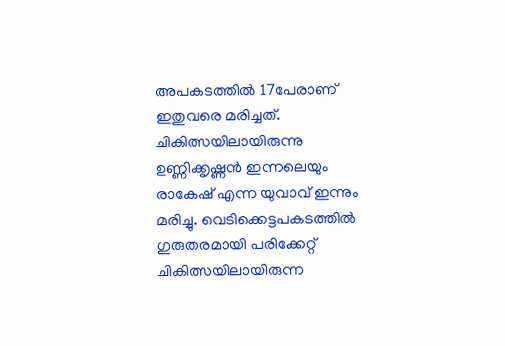അപകടത്തിൽ 17പേരാണ് ഇതുവരെ മരിച്ചത്. ചികിത്സയിലായിരുന്നു ഉണ്ണിക്കൃഷ്ണൻ ഇന്നലെയും രാകേഷ് എന്ന യുവാവ് ഇന്നും മരിച്ചു. വെടിക്കെട്ടപകടത്തിൽ ഗുരുതരമായി പരിക്കേറ്റ് ചികിത്സയിലായിരുന്ന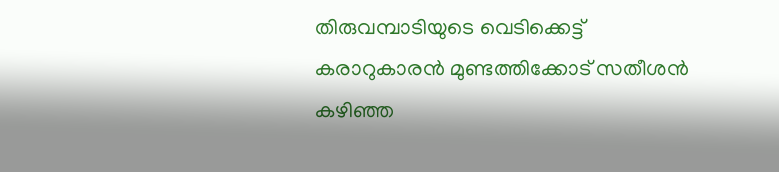തിരുവമ്പാടിയുടെ വെടിക്കെട്ട് കരാറുകാരൻ മുണ്ടത്തിക്കോട് സതീശൻ കഴിഞ്ഞ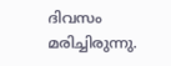ദിവസം മരിച്ചിരുന്നു.